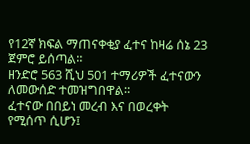የ12ኛ ክፍል ማጠናቀቂያ ፈተና ከዛሬ ሰኔ 23 ጀምሮ ይሰጣል።
ዘንድሮ 563 ሺህ 501 ተማሪዎች ፈተናውን ለመውሰድ ተመዝግበዋል።
ፈተናው በበይነ መረብ እና በወረቀት የሚሰጥ ሲሆን፤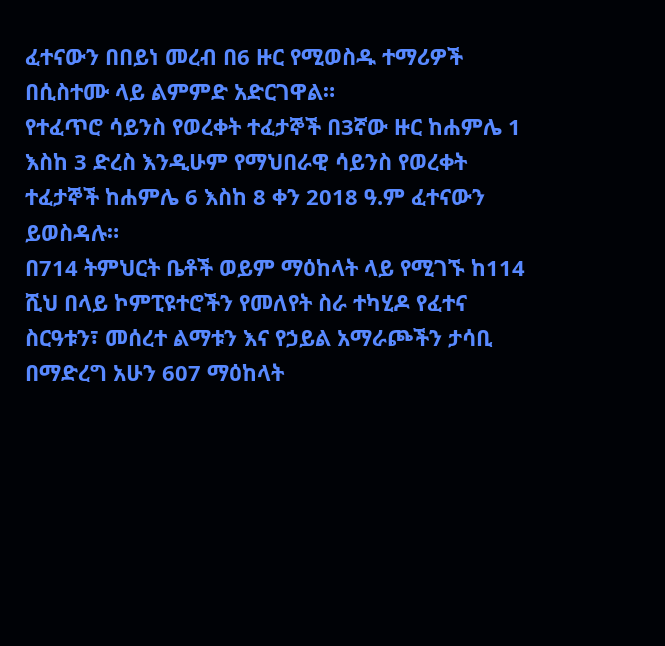ፈተናውን በበይነ መረብ በ6 ዙር የሚወስዱ ተማሪዎች በሲስተሙ ላይ ልምምድ አድርገዋል።
የተፈጥሮ ሳይንስ የወረቀት ተፈታኞች በ3ኛው ዙር ከሐምሌ 1 እስከ 3 ድረስ እንዲሁም የማህበራዊ ሳይንስ የወረቀት ተፈታኞች ከሐምሌ 6 እስከ 8 ቀን 2018 ዓ.ም ፈተናውን ይወስዳሉ።
በ714 ትምህርት ቤቶች ወይም ማዕከላት ላይ የሚገኙ ከ114 ሺህ በላይ ኮምፒዩተሮችን የመለየት ስራ ተካሂዶ የፈተና ስርዓቱን፣ መሰረተ ልማቱን እና የኃይል አማራጮችን ታሳቢ በማድረግ አሁን 607 ማዕከላት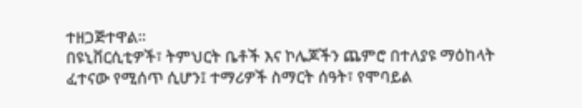ተዘጋጅተዋል።
በዩኒቨርሲቲዎች፣ ትምህርት ቤቶች እና ኮሌጆችን ጨምሮ በተለያዩ ማዕከላት ፈተናው የሚሰጥ ሲሆን፤ ተማሪዎች ስማርት ሰዓት፣ የሞባይል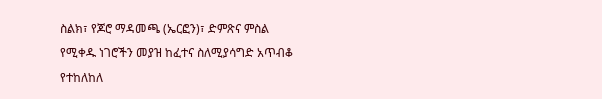ስልክ፣ የጆሮ ማዳመጫ (ኤርፎን)፣ ድምጽና ምስል የሚቀዱ ነገሮችን መያዝ ከፈተና ስለሚያሳግድ አጥብቆ የተከለከለ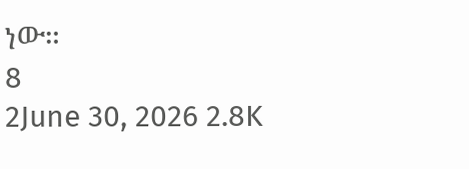ነው።
8
2June 30, 2026 2.8K